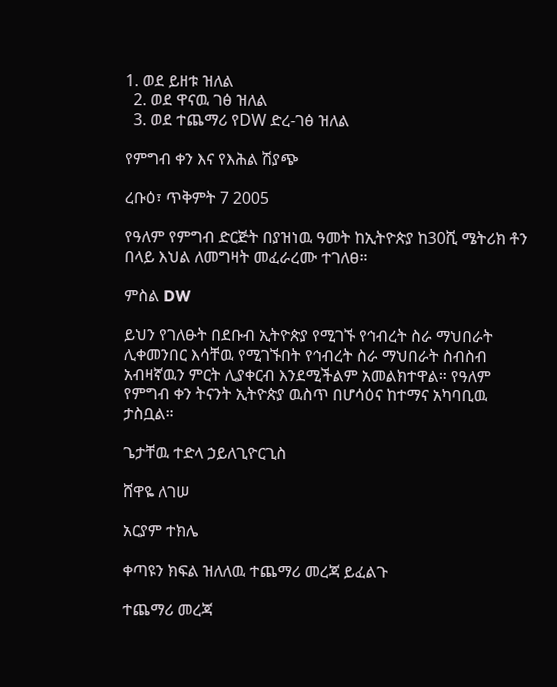1. ወደ ይዘቱ ዝለል
  2. ወደ ዋናዉ ገፅ ዝለል
  3. ወደ ተጨማሪ የDW ድረ-ገፅ ዝለል

የምግብ ቀን እና የእሕል ሽያጭ

ረቡዕ፣ ጥቅምት 7 2005

የዓለም የምግብ ድርጅት በያዝነዉ ዓመት ከኢትዮጵያ ከ30ሺ ሜትሪክ ቶን በላይ እህል ለመግዛት መፈራረሙ ተገለፀ።

ምስል DW

ይህን የገለፁት በደቡብ ኢትዮጵያ የሚገኙ የኅብረት ስራ ማህበራት ሊቀመንበር እሳቸዉ የሚገኙበት የኅብረት ስራ ማህበራት ስብስብ አብዛኛዉን ምርት ሊያቀርብ እንደሚችልም አመልክተዋል። የዓለም የምግብ ቀን ትናንት ኢትዮጵያ ዉስጥ በሆሳዕና ከተማና አካባቢዉ ታስቧል።

ጌታቸዉ ተድላ ኃይለጊዮርጊስ

ሸዋዬ ለገሠ

አርያም ተክሌ

ቀጣዩን ክፍል ዝለለዉ ተጨማሪ መረጃ ይፈልጉ

ተጨማሪ መረጃ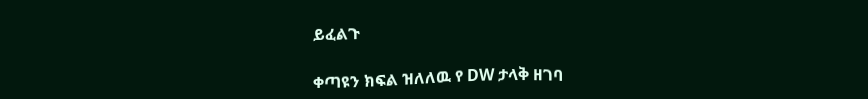ይፈልጉ

ቀጣዩን ክፍል ዝለለዉ የ DW ታላቅ ዘገባ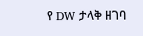የ DW ታላቅ ዘገባ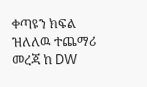ቀጣዩን ክፍል ዝለለዉ ተጨማሪ መረጃ ከ DW